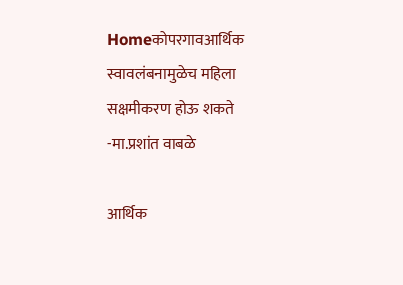Homeकोपरगावआर्थिक स्वावलंबनामुळेच महिला सक्षमीकरण होऊ शकते -मा.प्रशांत वाबळे

आर्थिक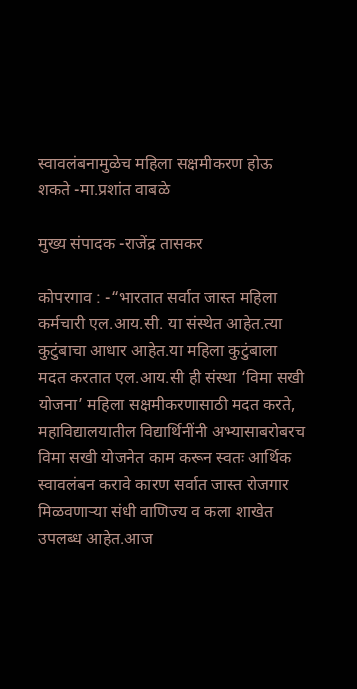स्वावलंबनामुळेच महिला सक्षमीकरण होऊ शकते -मा.प्रशांत वाबळे

मुख्य संपादक -राजेंद्र तासकर

कोपरगाव : -“भारतात सर्वात जास्त महिला कर्मचारी एल.आय.सी. या संस्थेत आहेत.त्या कुटुंबाचा आधार आहेत.या महिला कुटुंबाला मदत करतात एल.आय.सी ही संस्था ‘विमा सखी योजना’ महिला सक्षमीकरणासाठी मदत करते, महाविद्यालयातील विद्यार्थिनींनी अभ्यासाबरोबरच विमा सखी योजनेत काम करून स्वतः आर्थिक स्वावलंबन करावे कारण सर्वात जास्त रोजगार मिळवणाऱ्या संधी वाणिज्य व कला शाखेत उपलब्ध आहेत.आज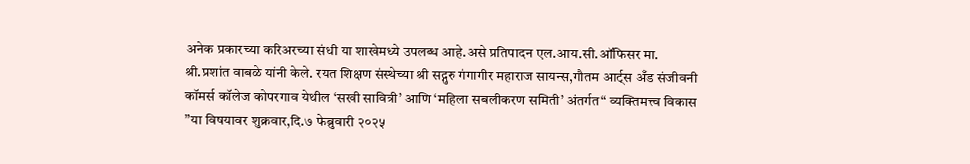अनेक प्रकारच्या करिअरच्या संधी या शाखेमध्ये उपलब्ध आहे.असे प्रतिपादन एल.आय.सी.ऑफिसर मा. श्री.प्रशांत वाबळे यांनी केले. रयत शिक्षण संस्थेच्या श्री सद्गुरु गंगागीर महाराज सायन्स,गौतम आर्ट्स अँड संजीवनी कॉमर्स कॉलेज कोपरगाव येथील ‘सखी सावित्री’ आणि ‘महिला सबलीकरण समिती’ अंतर्गत“ व्यक्तिमत्त्व विकास ”या विषयावर शुक्रवार,दि.७ फेब्रुवारी २०२५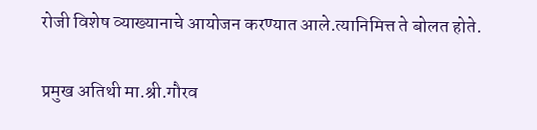रोजी विशेष व्याख्यानाचे आयोजन करण्यात आले.त्यानिमित्त ते बोलत होते.

प्रमुख अतिथी मा.श्री.गौरव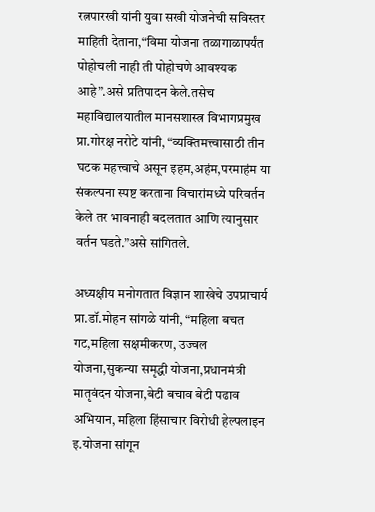रत्नपारखी यांनी युवा सखी योजनेची सविस्तर माहिती देताना,“विमा योजना तळागाळापर्यंत पोहोचली नाही ती पोहोचणे आवश्यक आहे”.असे प्रतिपादन केले.तसेच महाविद्यालयातील मानसशास्त्र विभागप्रमुख प्रा.गोरक्ष नरोटे यांनी, “व्यक्तिमत्त्वासाठी तीन घटक महत्त्वाचे असून इहम,अहंम,परमाहंम या संकल्पना स्पष्ट करताना विचारांमध्ये परिवर्तन केले तर भावनाही बदलतात आणि त्यानुसार वर्तन घडते.”असे सांगितले.

अध्यक्षीय मनोगतात विज्ञान शाखेचे उपप्राचार्य प्रा.डॉ.मोहन सांगळे यांनी, “महिला बचत गट,महिला सक्षमीकरण, उज्वल योजना,सुकन्या समृद्धी योजना,प्रधानमंत्री मातृवंदन योजना,बेटी बचाव बेटी पढाव अभियान, महिला हिंसाचार विरोधी हेल्पलाइन इ.योजना सांगून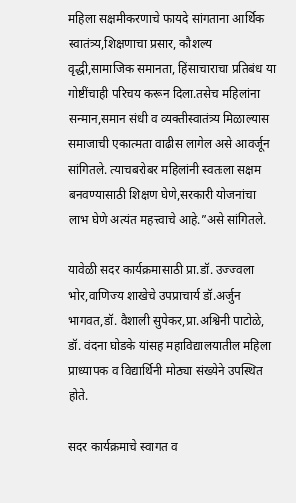महिला सक्षमीकरणाचे फायदे सांगताना आर्थिक स्वातंत्र्य,शिक्षणाचा प्रसार, कौशल्य वृद्धी,सामाजिक समानता, हिंसाचाराचा प्रतिबंध या गोष्टींचाही परिचय करून दिला.तसेच महिलांना सन्मान,समान संधी व व्यक्तीस्वातंत्र्य मिळाल्यास समाजाची एकात्मता वाढीस लागेल असे आवर्जून सांगितले. त्याचबरोबर महिलांनी स्वतःला सक्षम बनवण्यासाठी शिक्षण घेणे,सरकारी योजनांचा लाभ घेणे अत्यंत महत्त्वाचे आहे.”असे सांगितले.

यावेळी सदर कार्यक्रमासाठी प्रा.डॉ. उज्ज्वला भोर,वाणिज्य शाखेचे उपप्राचार्य डॉ.अर्जुन भागवत,डॉ. वैशाली सुपेकर,प्रा.अश्विनी पाटोळे, डॉ. वंदना घोडके यांसह महाविद्यालयातील महिला प्राध्यापक व विद्यार्थिनी मोठ्या संख्येने उपस्थित होते.

सदर कार्यक्रमाचे स्वागत व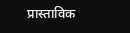प्रास्ताविक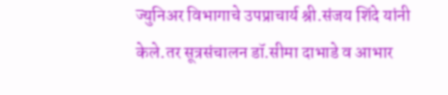ज्युनिअर विभागाचे उपप्राचार्य श्री.संजय शिंदे यांनी केले.तर सूत्रसंचालन डॉ.सीमा दाभाडे व आभार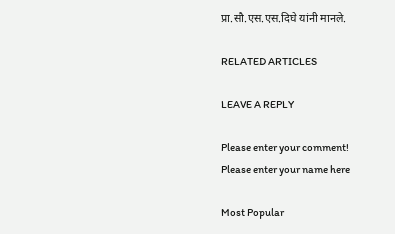प्रा.सौ.एस.एस.दिघे यांनी मानले.

RELATED ARTICLES

LEAVE A REPLY

Please enter your comment!
Please enter your name here

Most Popular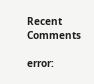Recent Comments

error: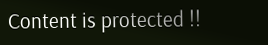Content is protected !!